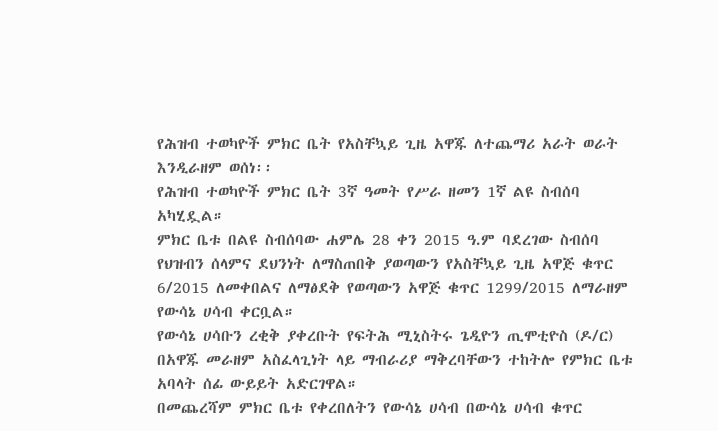የሕዝብ ተወካዮች ምክር ቤት የአስቸኳይ ጊዜ አዋጁ ለተጨማሪ አራት ወራት እንዲራዘም ወሰነ፡፡
የሕዝብ ተወካዮች ምክር ቤት 3ኛ ዓመት የሥራ ዘመን 1ኛ ልዩ ስብሰባ አካሂዷል።
ምክር ቤቱ በልዩ ስብሰባው ሐምሌ 28 ቀን 2015 ዓ.ም ባደረገው ስብሰባ የህዝብን ሰላምና ደህንነት ለማስጠበቅ ያወጣውን የአስቸኳይ ጊዜ አዋጅ ቁጥር 6/2015 ለመቀበልና ለማፅደቅ የወጣውን አዋጅ ቁጥር 1299/2015 ለማራዘም የውሳኔ ሀሳብ ቀርቧል።
የውሳኔ ሀሳቡን ረቂቅ ያቀረቡት የፍትሕ ሚኒስትሩ ጌዲዮን ጢሞቲዮስ (ዶ/ር) በአዋጁ መራዘም አስፈላጊነት ላይ ማብራሪያ ማቅረባቸውን ተከትሎ የምክር ቤቱ አባላት ሰፊ ውይይት አድርገዋል።
በመጨረሻም ምክር ቤቱ የቀረበለትን የውሳኔ ሀሳብ በውሳኔ ሀሳብ ቁጥር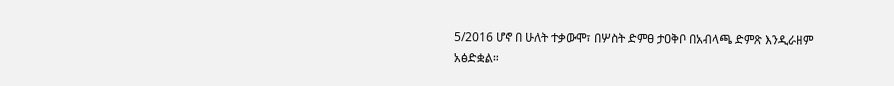5/2016 ሆኖ በ ሁለት ተቃውሞ፣ በሦስት ድምፀ ታዐቅቦ በአብላጫ ድምጽ እንዲራዘም አፅድቋል።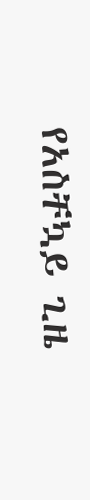የአስቸኳይ ጊዜ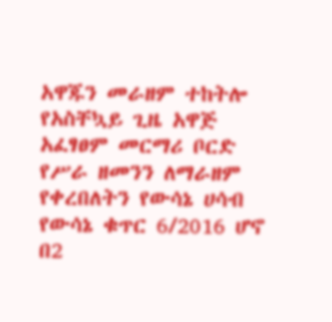አዋጁን መራዘም ተከትሎ የአስቸኳይ ጊዜ አዋጅ አፈፃፀም መርማሪ ቦርድ የሥራ ዘመንን ለማራዘም የቀረበለትን የውሳኔ ሀሳብ የውሳኔ ቁጥር 6/2016 ሆኖ በ2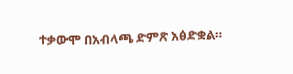ተቃውሞ በአብላጫ ድምጽ አፅድቋል።